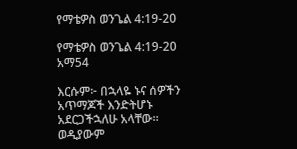የማቴዎስ ወንጌል 4:19-20

የማቴዎስ ወንጌል 4:19-20 አማ54

እርሱም፦ በኋላዬ ኑና ሰዎችን አጥማጆች እንድትሆኑ አደርጋችኋለሁ አላቸው። ወዲያውም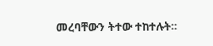መረባቸውን ትተው ተከተሉት።